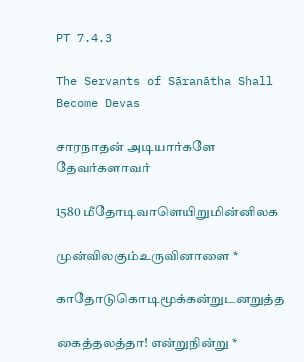PT 7.4.3

The Servants of Sāranātha Shall Become Devas

சாரநாதன் அடியார்களே தேவர்களாவர்

1580 மீதோடிவாளெயிறுமின்னிலக

முன்விலகும்உருவினாளை *

காதோடுகொடிமூக்கன்றுடனறுத்த

கைத்தலத்தா! என்றுநின்று *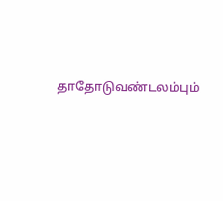தாதோடுவண்டலம்பும்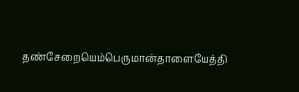தண்சேறையெம்பெருமான்தாளையேத்தி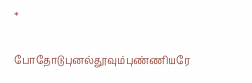*

போதோடுபுனல்தூவும்புண்ணியரே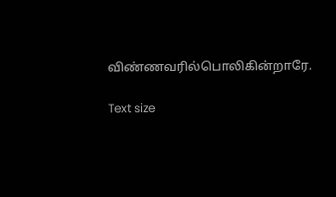விண்ணவரில்பொலிகின்றாரே.

Text size